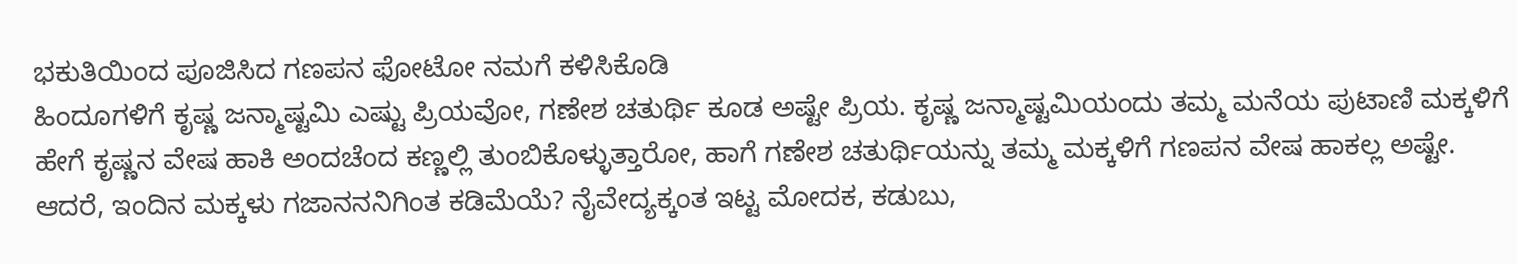ಭಕುತಿಯಿಂದ ಪೂಜಿಸಿದ ಗಣಪನ ಫೋಟೋ ನಮಗೆ ಕಳಿಸಿಕೊಡಿ
ಹಿಂದೂಗಳಿಗೆ ಕೃಷ್ಣ ಜನ್ಮಾಷ್ಟಮಿ ಎಷ್ಟು ಪ್ರಿಯವೋ, ಗಣೇಶ ಚತುರ್ಥಿ ಕೂಡ ಅಷ್ಟೇ ಪ್ರಿಯ. ಕೃಷ್ಣ ಜನ್ಮಾಷ್ಟಮಿಯಂದು ತಮ್ಮ ಮನೆಯ ಪುಟಾಣಿ ಮಕ್ಕಳಿಗೆ ಹೇಗೆ ಕೃಷ್ಣನ ವೇಷ ಹಾಕಿ ಅಂದಚೆಂದ ಕಣ್ಣಲ್ಲಿ ತುಂಬಿಕೊಳ್ಳುತ್ತಾರೋ, ಹಾಗೆ ಗಣೇಶ ಚತುರ್ಥಿಯನ್ನು ತಮ್ಮ ಮಕ್ಕಳಿಗೆ ಗಣಪನ ವೇಷ ಹಾಕಲ್ಲ ಅಷ್ಟೇ.
ಆದರೆ, ಇಂದಿನ ಮಕ್ಕಳು ಗಜಾನನನಿಗಿಂತ ಕಡಿಮೆಯೆ? ನೈವೇದ್ಯಕ್ಕಂತ ಇಟ್ಟ ಮೋದಕ, ಕಡುಬು,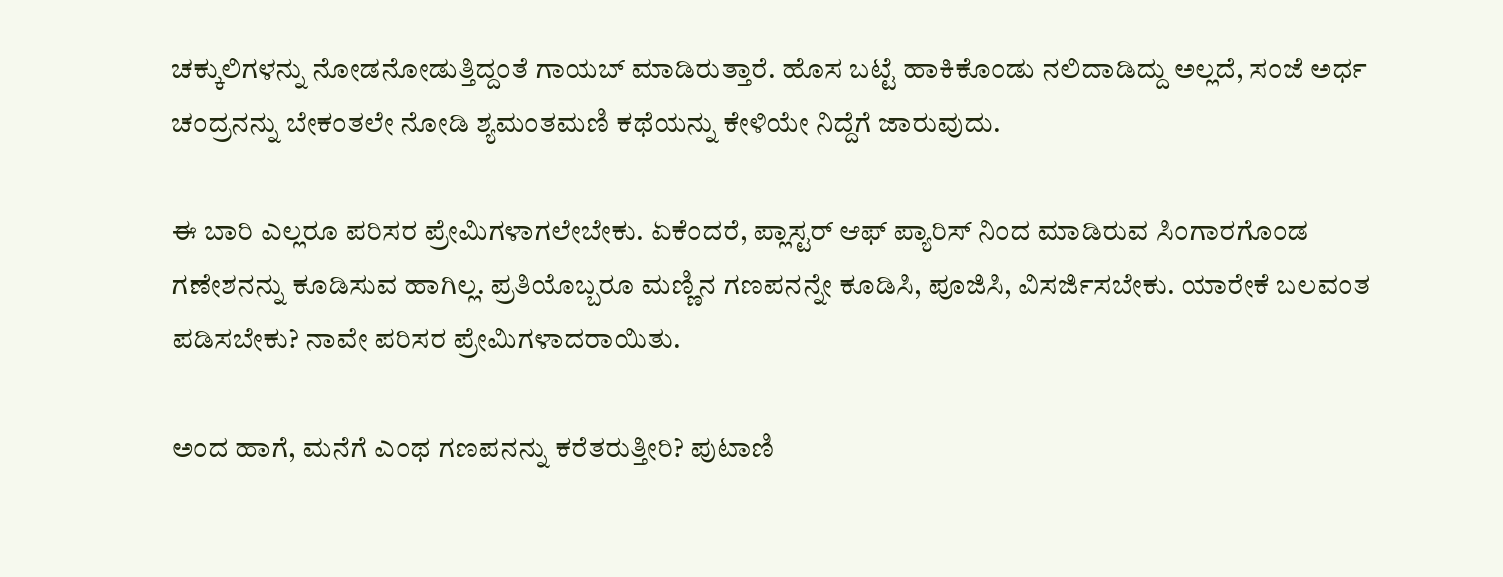ಚಕ್ಕುಲಿಗಳನ್ನು ನೋಡನೋಡುತ್ತಿದ್ದಂತೆ ಗಾಯಬ್ ಮಾಡಿರುತ್ತಾರೆ. ಹೊಸ ಬಟ್ಟೆ ಹಾಕಿಕೊಂಡು ನಲಿದಾಡಿದ್ದು ಅಲ್ಲದೆ, ಸಂಜೆ ಅರ್ಧ ಚಂದ್ರನನ್ನು ಬೇಕಂತಲೇ ನೋಡಿ ಶ್ಯಮಂತಮಣಿ ಕಥೆಯನ್ನು ಕೇಳಿಯೇ ನಿದ್ದೆಗೆ ಜಾರುವುದು.

ಈ ಬಾರಿ ಎಲ್ಲರೂ ಪರಿಸರ ಪ್ರೇಮಿಗಳಾಗಲೇಬೇಕು. ಏಕೆಂದರೆ, ಪ್ಲಾಸ್ಟರ್ ಆಫ್ ಪ್ಯಾರಿಸ್ ನಿಂದ ಮಾಡಿರುವ ಸಿಂಗಾರಗೊಂಡ ಗಣೇಶನನ್ನು ಕೂಡಿಸುವ ಹಾಗಿಲ್ಲ. ಪ್ರತಿಯೊಬ್ಬರೂ ಮಣ್ಣಿನ ಗಣಪನನ್ನೇ ಕೂಡಿಸಿ, ಪೂಜಿಸಿ, ವಿಸರ್ಜಿಸಬೇಕು. ಯಾರೇಕೆ ಬಲವಂತ ಪಡಿಸಬೇಕು? ನಾವೇ ಪರಿಸರ ಪ್ರೇಮಿಗಳಾದರಾಯಿತು.

ಅಂದ ಹಾಗೆ, ಮನೆಗೆ ಎಂಥ ಗಣಪನನ್ನು ಕರೆತರುತ್ತೀರಿ? ಪುಟಾಣಿ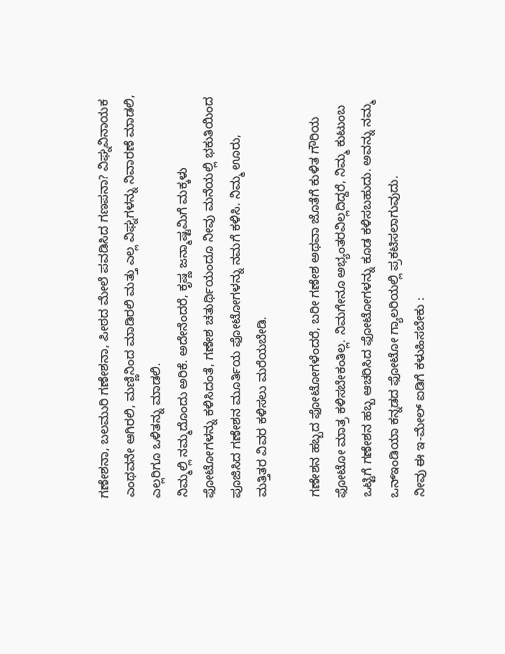ಗಣೇಶನಾ, ಬಲಮುರಿ ಗಣೇಶನಾ, ಪೀಠದ ಮೇಲೆ ಪವಡಿಸಿದ ಗಣಪನಾ? ವಿಘ್ನವಿನಾಯಕ ಎಂಥವನೇ ಆಗಿರಲಿ, ಮಣ್ಣಿನಿಂದ ಮಾಡಿರಲಿ ಮತ್ತು ಎಲ್ಲ ವಿಘ್ನಗಳನ್ನು ನಿವಾರಣೆ ಮಾಡಲಿ, ಎಲ್ಲರಿಗೂ ಒಳಿತನ್ನು ಮಾಡಲಿ.
ನಿಮ್ಮಲ್ಲಿ ನಮ್ಮದೊಂದು ಅರಿಕೆ. ಅದೇನೆಂದರೆ, ಕೃಷ್ಣ ಜನ್ಮಾಷ್ಟಮಿಗೆ ಮಕ್ಕಳು ಫೋಟೋಗಳನ್ನು ಕಳಿಸಿದಂತೆ, ಗಣೇಶ ಚತುರ್ಥಿಯಂದೂ ನೀವು ಮನೆಯಲ್ಲಿ ಭಕುತಿಯಿಂದ ಪೂಜಿಸಿದ ಗಣೇಶನ ಮೂರ್ತಿಯ ಫೋಟೋಗಳನ್ನು ನಮಗೆ ಕಳಿಸಿ. ನಿಮ್ಮ ಊರು, ಮತ್ತಿತರ ವಿವರ ಕಳಿಸಲು ಮರೆಯಬೇಡಿ.

ಗಣೇಶನ ಹಬ್ಬದ ಫೋಟೋಗಳೆಂದರೆ, ಬರೀ ಗಣೇಶ ಅಥವಾ ಜೊತೆಗೆ ಕುಳಿತ ಗೌರಿಯ ಫೋಟೋ ಮಾತ್ರ ಕಳಿಸಬೇಕಂತಿಲ್ಲ. ನಿಮಗೇನೂ ಅಭ್ಯಂತರವಿಲ್ಲದಿದ್ದರೆ, ನಿಮ್ಮ ಕುಟುಂಬ ಒಟ್ಟಿಗೆ ಗಣೇಶನ ಹಬ್ಬ ಆಚರಿಸಿದ ಫೋಟೋಗಳನ್ನು ಕೂಡ ಕಳಿಸಬಹುದು. ಅವನ್ನು ನಮ್ಮ ಒನ್ಇಂಡಿಯಾ ಕನ್ನಡದ ಫೋಟೋ ಗ್ಯಾಲರಿಯಲ್ಲಿ ಪ್ರಕಟಿಸಲಾಗುವುದು.
ನೀವು ಈ ಇ-ಮೇಲ್ ಐಡಿಗೆ ಕಳುಹಿಸಬೇಕು :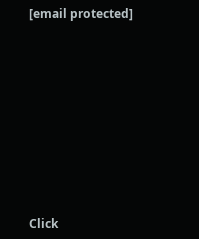[email protected]












Click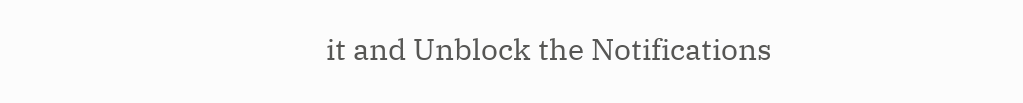it and Unblock the Notifications